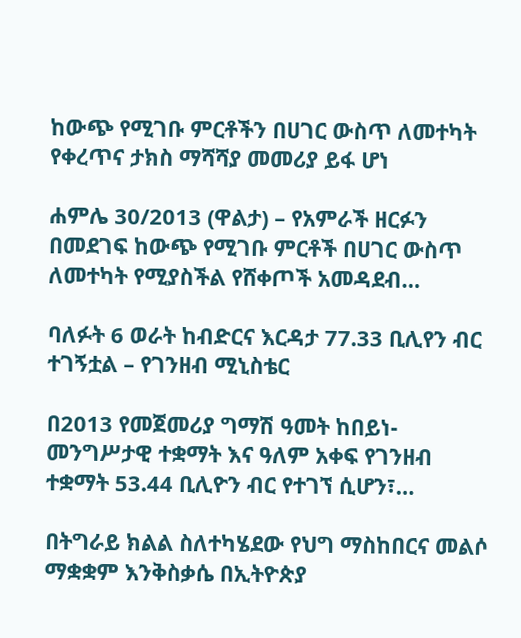ከውጭ የሚገቡ ምርቶችን በሀገር ውስጥ ለመተካት የቀረጥና ታክስ ማሻሻያ መመሪያ ይፋ ሆነ

ሐምሌ 30/2013 (ዋልታ) – የአምራች ዘርፉን በመደገፍ ከውጭ የሚገቡ ምርቶች በሀገር ውስጥ ለመተካት የሚያስችል የሸቀጦች አመዳደብ…

ባለፉት 6 ወራት ከብድርና እርዳታ 77.33 ቢሊየን ብር ተገኝቷል – የገንዘብ ሚኒስቴር

በ2013 የመጀመሪያ ግማሽ ዓመት ከበይነ-መንግሥታዊ ተቋማት እና ዓለም አቀፍ የገንዘብ ተቋማት 53.44 ቢሊዮን ብር የተገኘ ሲሆን፣…

በትግራይ ክልል ስለተካሄደው የህግ ማስከበርና መልሶ ማቋቋም እንቅስቃሴ በኢትዮጵያ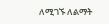ለሚገኙ ለልማት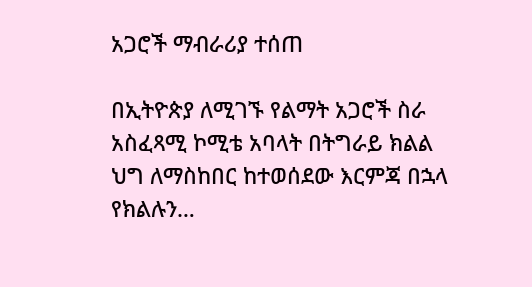አጋሮች ማብራሪያ ተሰጠ

በኢትዮጵያ ለሚገኙ የልማት አጋሮች ስራ አስፈጻሚ ኮሚቴ አባላት በትግራይ ክልል ህግ ለማስከበር ከተወሰደው እርምጃ በኋላ የክልሉን…